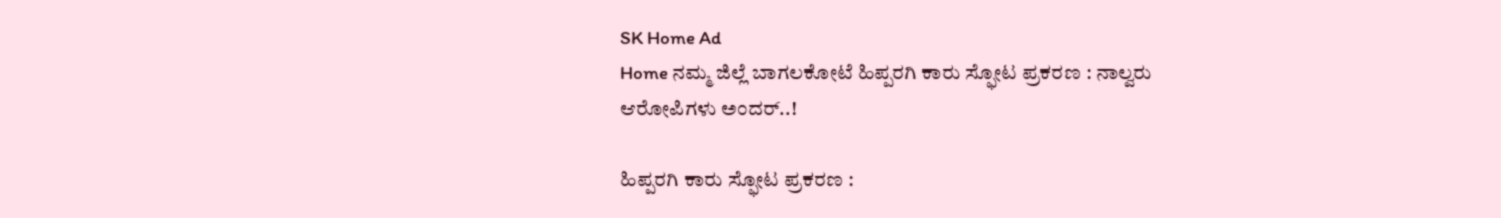SK Home Ad
Home ನಮ್ಮ ಜಿಲ್ಲೆ ಬಾಗಲಕೋಟೆ ಹಿಪ್ಪರಗಿ ಕಾರು ಸ್ಫೋಟ ಪ್ರಕರಣ : ನಾಲ್ವರು ಆರೋಪಿಗಳು ಅಂದರ್..!

ಹಿಪ್ಪರಗಿ ಕಾರು ಸ್ಫೋಟ ಪ್ರಕರಣ :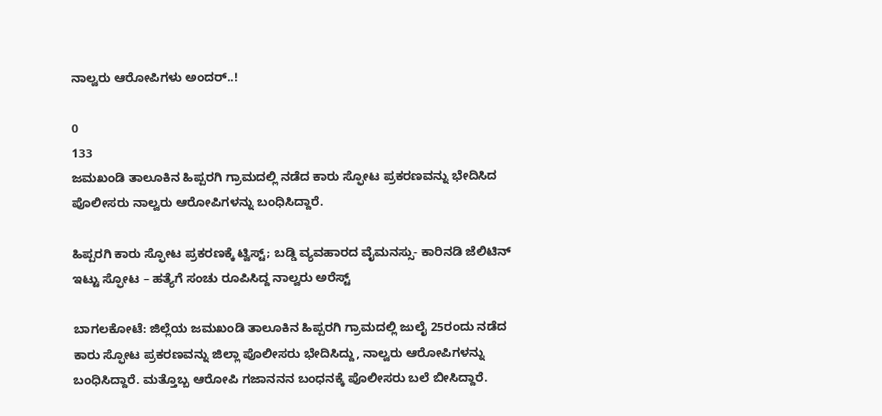ನಾಲ್ವರು ಆರೋಪಿಗಳು ಅಂದರ್..!

0
133
ಜಮಖಂಡಿ ತಾಲೂಕಿನ ಹಿಪ್ಪರಗಿ ಗ್ರಾಮದಲ್ಲಿ ನಡೆದ ಕಾರು ಸ್ಫೋಟ ಪ್ರಕರಣವನ್ನು ಭೇದಿಸಿದ ಪೊಲೀಸರು ನಾಲ್ವರು ಆರೋಪಿಗಳನ್ನು ಬಂಧಿಸಿದ್ದಾರೆ.

ಹಿಪ್ಪರಗಿ ಕಾರು ಸ್ಫೋಟ ಪ್ರಕರಣಕ್ಕೆ ಟ್ವಿಸ್ಟ್; ಬಡ್ಡಿ ವ್ಯವಹಾರದ ವೈಮನಸ್ಸು- ಕಾರಿನಡಿ ಜೆಲಿಟಿನ್ ಇಟ್ಟು ಸ್ಫೋಟ – ಹತ್ಯೆಗೆ ಸಂಚು ರೂಪಿಸಿದ್ದ ನಾಲ್ವರು ಅರೆಸ್ಟ್

ಬಾಗಲಕೋಟೆ: ಜಿಲ್ಲೆಯ ಜಮಖಂಡಿ ತಾಲೂಕಿನ ಹಿಪ್ಪರಗಿ ಗ್ರಾಮದಲ್ಲಿ ಜುಲೈ 25ರಂದು ನಡೆದ ಕಾರು ಸ್ಫೋಟ ಪ್ರಕರಣವನ್ನು ಜಿಲ್ಲಾ ಪೊಲೀಸರು ಭೇದಿಸಿದ್ದು, ನಾಲ್ವರು ಆರೋಪಿಗಳನ್ನು ಬಂಧಿಸಿದ್ದಾರೆ. ಮತ್ತೊಬ್ಬ ಆರೋಪಿ ಗಜಾನನನ ಬಂಧನಕ್ಕೆ ಪೊಲೀಸರು ಬಲೆ ಬೀಸಿದ್ದಾರೆ.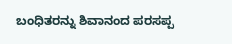ಬಂಧಿತರನ್ನು ಶಿವಾನಂದ ಪರಸಪ್ಪ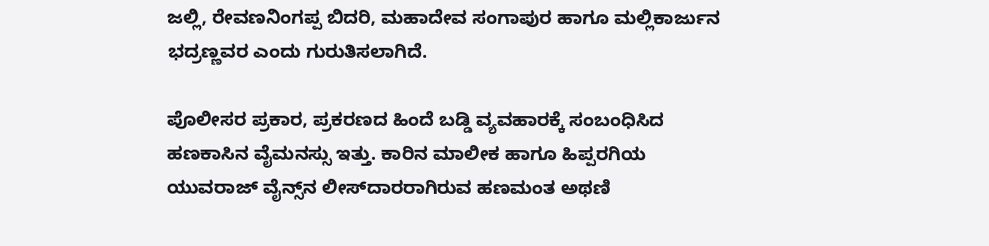ಜಲ್ಲಿ, ರೇವಣನಿಂಗಪ್ಪ ಬಿದರಿ, ಮಹಾದೇವ ಸಂಗಾಪುರ ಹಾಗೂ ಮಲ್ಲಿಕಾರ್ಜುನ ಭದ್ರಣ್ಣವರ ಎಂದು ಗುರುತಿಸಲಾಗಿದೆ.

ಪೊಲೀಸರ ಪ್ರಕಾರ, ಪ್ರಕರಣದ ಹಿಂದೆ ಬಡ್ಡಿ ವ್ಯವಹಾರಕ್ಕೆ ಸಂಬಂಧಿಸಿದ ಹಣಕಾಸಿನ ವೈಮನಸ್ಸು ಇತ್ತು. ಕಾರಿನ ಮಾಲೀಕ ಹಾಗೂ ಹಿಪ್ಪರಗಿಯ ಯುವರಾಜ್ ವೈನ್ಸ್‌ನ ಲೀಸ್‌ದಾರರಾಗಿರುವ ಹಣಮಂತ ಅಥಣಿ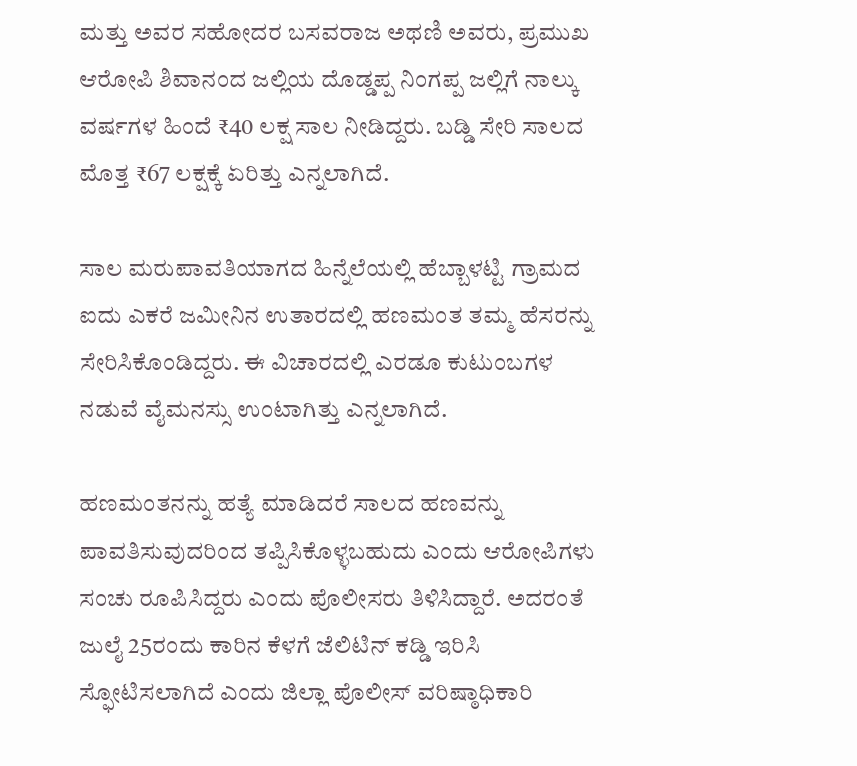ಮತ್ತು ಅವರ ಸಹೋದರ ಬಸವರಾಜ ಅಥಣಿ ಅವರು, ಪ್ರಮುಖ ಆರೋಪಿ ಶಿವಾನಂದ ಜಲ್ಲಿಯ ದೊಡ್ಡಪ್ಪ ನಿಂಗಪ್ಪ ಜಲ್ಲಿಗೆ ನಾಲ್ಕು ವರ್ಷಗಳ ಹಿಂದೆ ₹40 ಲಕ್ಷ ಸಾಲ ನೀಡಿದ್ದರು. ಬಡ್ಡಿ ಸೇರಿ ಸಾಲದ ಮೊತ್ತ ₹67 ಲಕ್ಷಕ್ಕೆ ಏರಿತ್ತು ಎನ್ನಲಾಗಿದೆ.

ಸಾಲ ಮರುಪಾವತಿಯಾಗದ ಹಿನ್ನೆಲೆಯಲ್ಲಿ ಹೆಬ್ಬಾಳಟ್ಟಿ ಗ್ರಾಮದ ಐದು ಎಕರೆ ಜಮೀನಿನ ಉತಾರದಲ್ಲಿ ಹಣಮಂತ ತಮ್ಮ ಹೆಸರನ್ನು ಸೇರಿಸಿಕೊಂಡಿದ್ದರು. ಈ ವಿಚಾರದಲ್ಲಿ ಎರಡೂ ಕುಟುಂಬಗಳ ನಡುವೆ ವೈಮನಸ್ಸು ಉಂಟಾಗಿತ್ತು ಎನ್ನಲಾಗಿದೆ.

ಹಣಮಂತನನ್ನು ಹತ್ಯೆ ಮಾಡಿದರೆ ಸಾಲದ ಹಣವನ್ನು ಪಾವತಿಸುವುದರಿಂದ ತಪ್ಪಿಸಿಕೊಳ್ಳಬಹುದು ಎಂದು ಆರೋಪಿಗಳು ಸಂಚು ರೂಪಿಸಿದ್ದರು ಎಂದು ಪೊಲೀಸರು ತಿಳಿಸಿದ್ದಾರೆ. ಅದರಂತೆ ಜುಲೈ 25ರಂದು ಕಾರಿನ ಕೆಳಗೆ ಜೆಲಿಟಿನ್ ಕಡ್ಡಿ ಇರಿಸಿ ಸ್ಫೋಟಿಸಲಾಗಿದೆ ಎಂದು ಜಿಲ್ಲಾ ಪೊಲೀಸ್ ವರಿಷ್ಠಾಧಿಕಾರಿ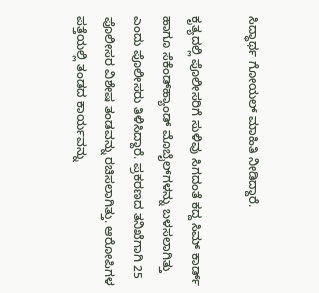ಸಿದ್ಧಾರ್ಥ ಗೋಯಲ್ ಮಾಹಿತಿ ನೀಡಿದ್ದಾರೆ.

ಕೃತ್ಯದಲ್ಲಿ ಪೊಲೀಸರಿಗೆ ಸುಳಿವು ಸಿಗದಂತೆ ಕದ್ದ ಸಿಮ್ ಕಾರ್ಡ್ ಹಾಗೂ ಸೆಕೆಂಡ್‌ಹ್ಯಾಂಡ್ ಮೊಬೈಲ್‌ಗಳನ್ನು ಬಳಸಲಾಗಿತ್ತು ಎಂದು ಪೊಲೀಸರು ತಿಳಿಸಿದ್ದಾರೆ. ಪ್ರಕರಣದ ತನಿಖೆಗಾಗಿ 25 ಪೊಲೀಸರ ವಿಶೇಷ ತಂಡವನ್ನು ರಚಿಸಲಾಗಿತ್ತು. ಆರೋಪಿಗಳ ಪತ್ತೆಯಲ್ಲಿ ತಂಡದ ಕಾರ್ಯವನ್ನು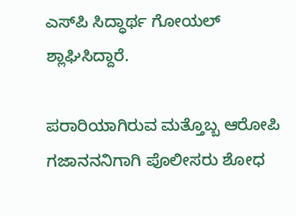ಎಸ್‌ಪಿ ಸಿದ್ಧಾರ್ಥ ಗೋಯಲ್ ಶ್ಲಾಘಿಸಿದ್ದಾರೆ.

ಪರಾರಿಯಾಗಿರುವ ಮತ್ತೊಬ್ಬ ಆರೋಪಿ ಗಜಾನನನಿಗಾಗಿ ಪೊಲೀಸರು ಶೋಧ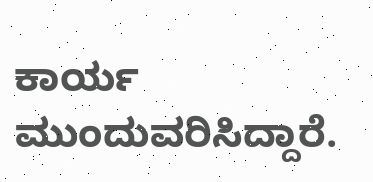ಕಾರ್ಯ ಮುಂದುವರಿಸಿದ್ದಾರೆ.